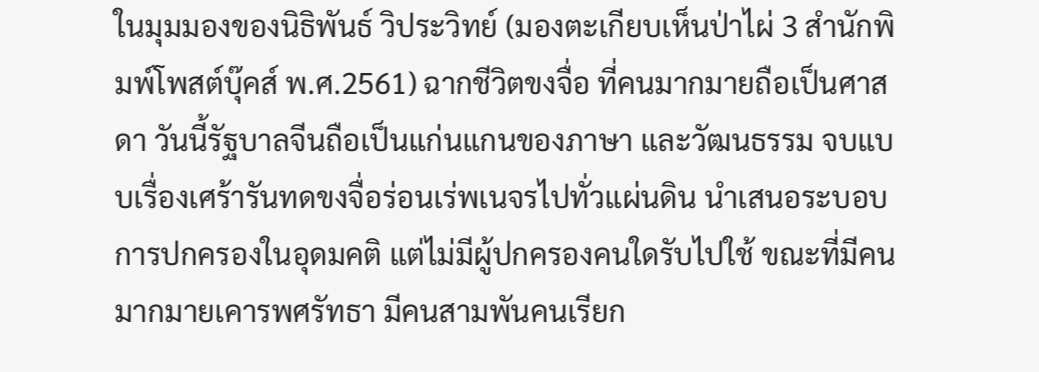ในมุมมองของนิธิพันธ์ วิประวิทย์ (มองตะเกียบเห็นป่าไผ่ 3 สำนักพิมพ์โพสต์บุ๊คส์ พ.ศ.2561) ฉากชีวิตขงจื่อ ที่คนมากมายถือเป็นศาสดา วันนี้รัฐบาลจีนถือเป็นแก่นแกนของภาษา และวัฒนธรรม จบแบบเรื่องเศร้ารันทดขงจื่อร่อนเร่พเนจรไปทั่วแผ่นดิน นำเสนอระบอบการปกครองในอุดมคติ แต่ไม่มีผู้ปกครองคนใดรับไปใช้ ขณะที่มีคนมากมายเคารพศรัทธา มีคนสามพันคนเรียก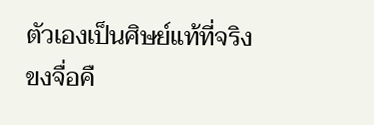ตัวเองเป็นศิษย์แท้ที่จริงขงจื่อคื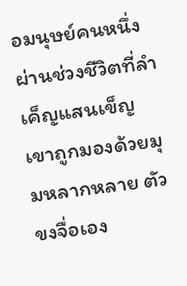อมนุษย์คนหนึ่ง ผ่านช่วงชีวิตที่ลำเค็ญแสนเข็ญ เขาถูกมองด้วยมุมหลากหลาย ตัวขงจื่อเอง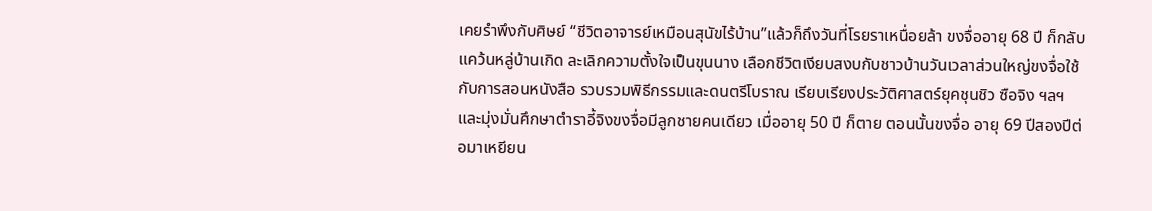เคยรำพึงกับศิษย์ “ชีวิตอาจารย์เหมือนสุนัขไร้บ้าน”แล้วก็ถึงวันที่โรยราเหนื่อยล้า ขงจื่ออายุ 68 ปี ก็กลับแคว้นหลู่บ้านเกิด ละเลิกความตั้งใจเป็นขุนนาง เลือกชีวิตเงียบสงบกับชาวบ้านวันเวลาส่วนใหญ่ขงจื่อใช้กับการสอนหนังสือ รวบรวมพิธีกรรมและดนตรีโบราณ เรียบเรียงประวัติศาสตร์ยุคชุนชิว ซือจิง ฯลฯ และมุ่งมั่นศึกษาตำราอี้จิงขงจื่อมีลูกชายคนเดียว เมื่ออายุ 50 ปี ก็ตาย ตอนนั้นขงจื่อ อายุ 69 ปีสองปีต่อมาเหยียน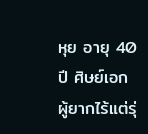หุย อายุ 40 ปี ศิษย์เอกผู้ยากไร้แต่รุ่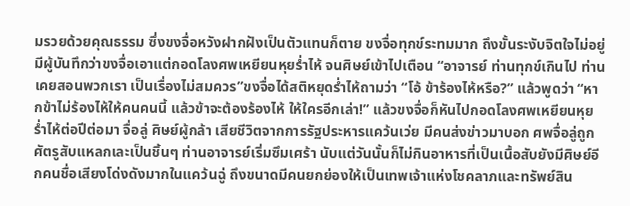มรวยด้วยคุณธรรม ซึ่งขงจื่อหวังฝากฝังเป็นตัวแทนก็ตาย ขงจื่อทุกข์ระทมมาก ถึงขั้นระงับจิตใจไม่อยู่มีผู้บันทึกว่าขงจื่อเอาแต่กอดโลงศพเหยียนหุยร่ำไห้ จนศิษย์เข้าไปเตือน “อาจารย์ ท่านทุกข์เกินไป ท่านเคยสอนพวกเรา เป็นเรื่องไม่สมควร”ขงจื่อได้สติหยุดร่ำไห้ถามว่า “โอ้ ข้าร้องไห้หรือ?” แล้วพูดว่า “หากข้าไม่ร้องไห้ให้คนคนนี้ แล้วข้าจะต้องร้องไห้ ให้ใครอีกเล่า!” แล้วขงจื่อก็หันไปกอดโลงศพเหยียนหุยร่ำไห้ต่อปีต่อมา จื่อลู่ ศิษย์ผู้กล้า เสียชีวิตจากการรัฐประหารแคว้นเว่ย มีคนส่งข่าวมาบอก ศพจื่อลู่ถูกศัตรูสับแหลกเละเป็นชิ้นๆ ท่านอาจารย์เริ่มซึมเศร้า นับแต่วันนั้นก็ไม่กินอาหารที่เป็นเนื้อสับยังมีศิษย์อีกคนชื่อเสียงโด่งดังมากในแคว้นฉู่ ถึงขนาดมีคนยกย่องให้เป็นเทพเจ้าแห่งโชคลาภและทรัพย์สิน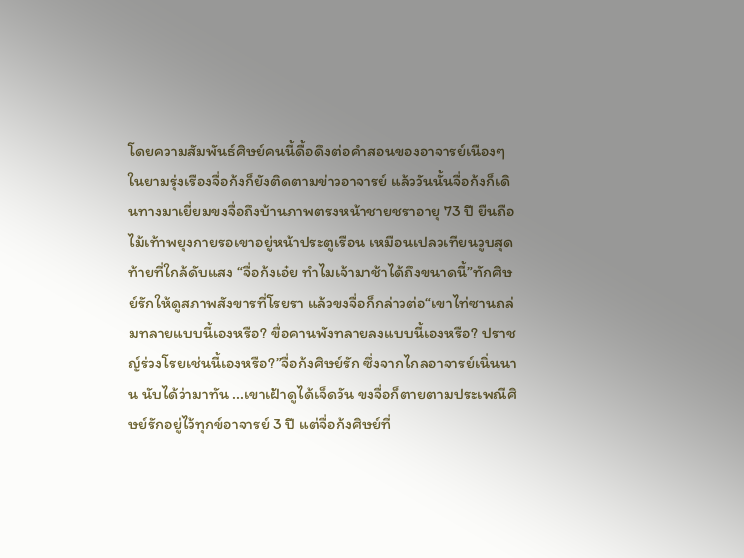โดยความสัมพันธ์ศิษย์คนนี้ดื้อดึงต่อคำสอนของอาจารย์เนืองๆ ในยามรุ่งเรืองจื่อก้งก็ยังติดตามข่าวอาจารย์ แล้ววันนั้นจื่อก้งก็เดินทางมาเยี่ยมขงจื่อถึงบ้านภาพตรงหน้าชายชราอายุ 73 ปี ยืนถือไม้เท้าพยุงกายรอเขาอยู่หน้าประตูเรือน เหมือนเปลวเทียนวูบสุดท้ายที่ใกล้ดับแสง “จื่อก้งเอ๋ย ทำไมเจ้ามาช้าได้ถึงขนาดนี้”ทักศิษย์รักให้ดูสภาพสังขารที่โรยรา แล้วขงจื่อก็กล่าวต่อ“เขาไท่ซานถล่มทลายแบบนี้เองหรือ? ขื่อคานพังทลายลงแบบนี้เองหรือ? ปราชญ์ร่วงโรยเช่นนี้เองหรือ?”จื่อก้งศิษย์รัก ซึ่งจากไกลอาจารย์เนิ่นนาน นับได้ว่ามาทัน ...เขาเฝ้าดูได้เจ็ดวัน ขงจื่อก็ตายตามประเพณีศิษย์รักอยู่ไว้ทุกข์อาจารย์ 3 ปี แต่จื่อก้งศิษย์ที่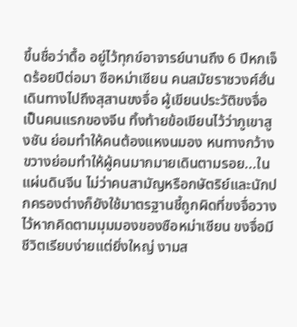ขึ้นชื่อว่าดื้อ อยู่ไว้ทุกข์อาจารย์นานถึง 6 ปีหกเจ็ดร้อยปีต่อมา ซือหม่าเซียน คนสมัยราชวงศ์ฮั่น เดินทางไปถึงสุสานขงจื่อ ผู้เขียนประวัติขงจื่อเป็นคนแรกของจีน ทิ้งท้ายข้อเขียนไว้ว่าภูเขาสูงชัน ย่อมทำให้คนต้องแหงนมอง หนทางกว้างขวางย่อมทำให้ผู้คนมากมายเดินตามรอย...ในแผ่นดินจีน ไม่ว่าคนสามัญหรือกษัตริย์และนักปกครองต่างก็ยังใช้มาตรฐานชี้ถูกผิดที่ขงจื่อวางไว้หากคิดตามมุมมองของซือหม่าเซียน ขงจื่อมีชีวิตเรียบง่ายแต่ยิ่งใหญ่ งามส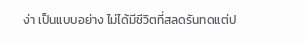ง่า เป็นแบบอย่าง ไม่ได้มีชีวิตที่สลดรันทดแต่ป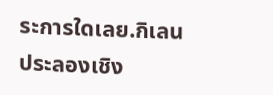ระการใดเลย.กิเลน ประลองเชิง